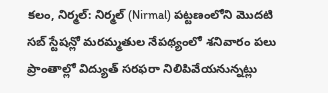కలం, నిర్మల్: నిర్మల్ (Nirmal) పట్టణంలోని మొదటి సబ్ స్టేషన్లో మరమ్మతుల నేపథ్యంలో శనివారం పలు ప్రాంతాల్లో విద్యుత్ సరఫరా నిలిపివేయనున్నట్లు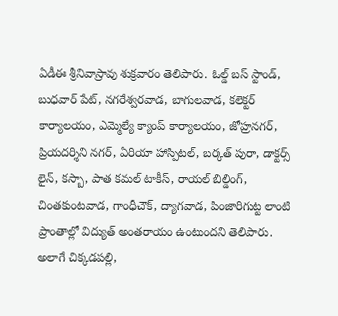ఏడీఈ శ్రీనివాస్రావు శుక్రవారం తెలిపారు. ఓల్డ్ బస్ స్టాండ్, బుధవార్ పేట్, నగరేశ్వరవాడ, బాగులవాడ, కలెక్టర్ కార్యాలయం, ఎమ్మెల్యే క్యాంప్ కార్యాలయం, జోహ్రనగర్, ప్రియదర్శిని నగర్, ఏరియా హాస్పిటల్, బర్కత్ పురా, డాక్టర్స్ లైన్, కస్బా, పాత కమల్ టాకీస్, రాయల్ బిల్డింగ్, చింతకుంటవాడ, గాంధీచౌక్, ద్యాగవాడ, పింజారిగుట్ట లాంటి ప్రాంతాల్లో విద్యుత్ అంతరాయం ఉంటుందని తెలిపారు.
అలాగే చిక్కడపల్లి,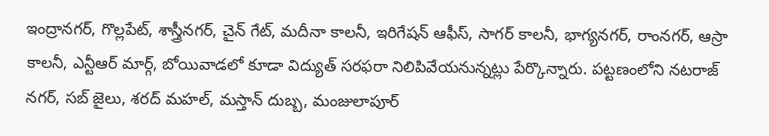ఇంద్రానగర్, గొల్లపేట్, శాస్త్రీనగర్, చైన్ గేట్, మదీనా కాలనీ, ఇరిగేషన్ ఆఫీస్, సాగర్ కాలనీ, భాగ్యనగర్, రాంనగర్, ఆస్రా కాలనీ, ఎన్టీఆర్ మార్గ్, బోయివాడలో కూడా విద్యుత్ సరఫరా నిలిపివేయనున్నట్లు పేర్కొన్నారు. పట్టణంలోని నటరాజ్ నగర్, సబ్ జైలు, శరద్ మహల్, మస్తాన్ దుబ్బ, మంజులాపూర్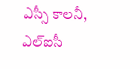ఎస్సీ కాలనీ, ఎల్ఐసీ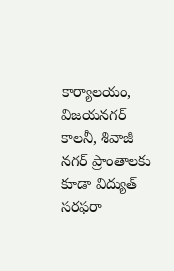కార్యాలయం, విజయనగర్ కాలనీ, శివాజీ నగర్ ప్రాంతాలకు కూడా విద్యుత్ సరఫరా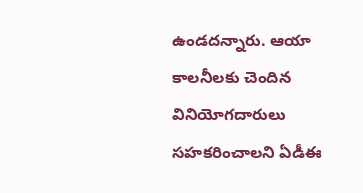ఉండదన్నారు. ఆయా కాలనీలకు చెందిన వినియోగదారులు సహకరించాలని ఏడీఈ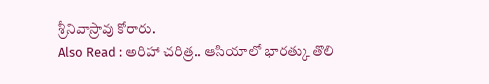శ్రీనివాస్రావు కోరారు.
Also Read : అరిహా చరిత్ర.. ఆసియాలో భారత్కు తొలి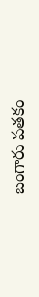బంగారు పతకం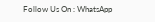Follow Us On : WhatsApp